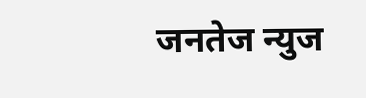जनतेज न्युज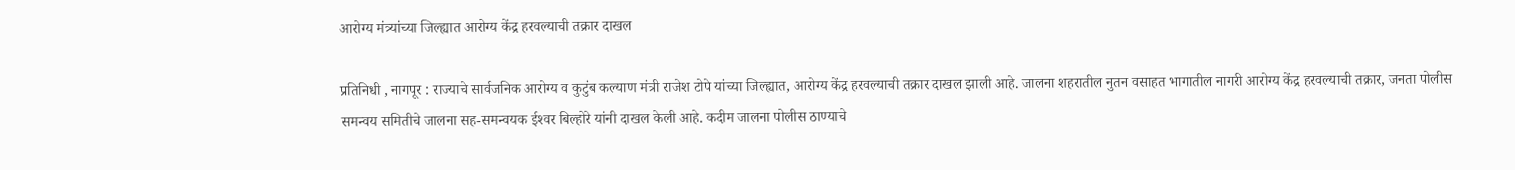आरोग्य मंत्र्यांच्या जिल्ह्यात आरोग्य केंद्र हरवल्याची तक्रार दाखल

प्रतिनिधी , नागपूर : राज्याचे सार्वजनिक आरोग्य व कुटुंब कल्याण मंत्री राजेश टोपे यांच्या जिल्ह्यात, आरोग्य केंद्र हरवल्याची तक्रार दाखल झाली आहे. जालना शहरातील नुतन वसाहत भागातील नागरी आरोग्य केंद्र हरवल्याची तक्रार, जनता पोलीस समन्वय समितीचे जालना सह-समन्वयक ईश्‍वर बिल्होरे यांनी दाखल केली आहे. कदीम जालना पोलीस ठाण्याचे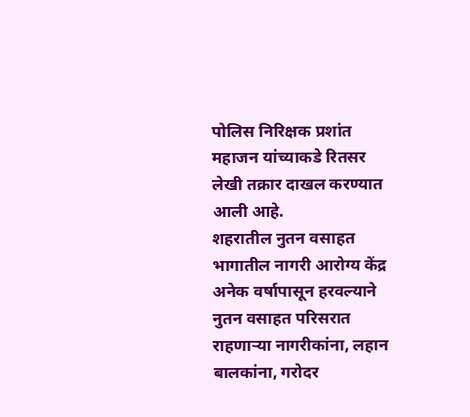पोलिस निरिक्षक प्रशांत महाजन यांच्याकडे रितसर लेखी तक्रार दाखल करण्यात आली आहे.
शहरातील नुतन वसाहत भागातील नागरी आरोग्य केंद्र अनेक वर्षापासून हरवल्याने नुतन वसाहत परिसरात राहणार्‍या नागरीकांना, लहान बालकांना, गरोदर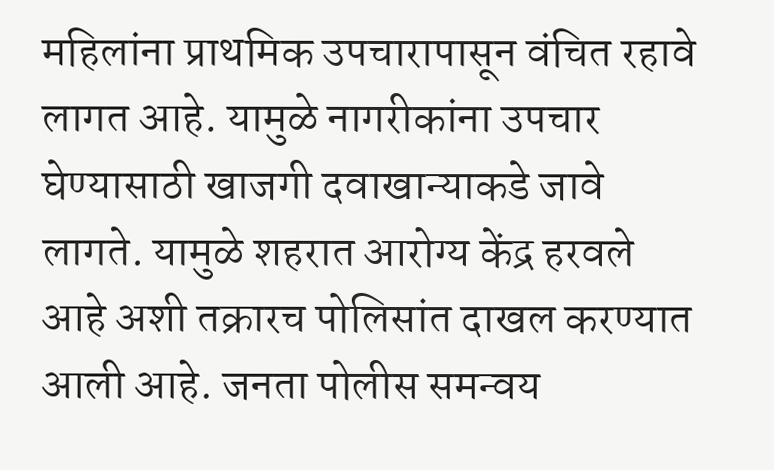महिलांना प्राथमिक उपचारापासून वंचित रहावे लागत आहे. यामुळे नागरीकांना उपचार घेण्यासाठी खाजगी दवाखान्याकडे जावे लागते. यामुळे शहरात आरोग्य केंद्र हरवले आहे अशी तक्रारच पोलिसांत दाखल करण्यात आली आहे. जनता पोलीस समन्वय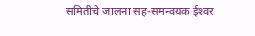समितीचे जालना सह-समन्वयक ईश्‍वर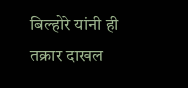बिल्होरे यांनी ही तक्रार दाखल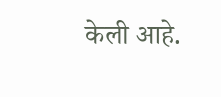केली आहे.